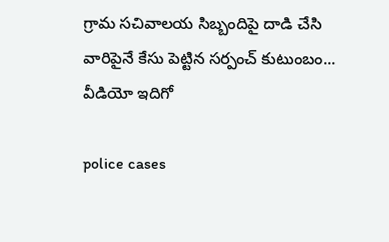గ్రామ స‌చివాల‌య సిబ్బందిపై దాడి చేసి వారిపైనే కేసు పెట్టిన స‌ర్పంచ్ కుటుంబం... వీడియో ఇదిగో

police cases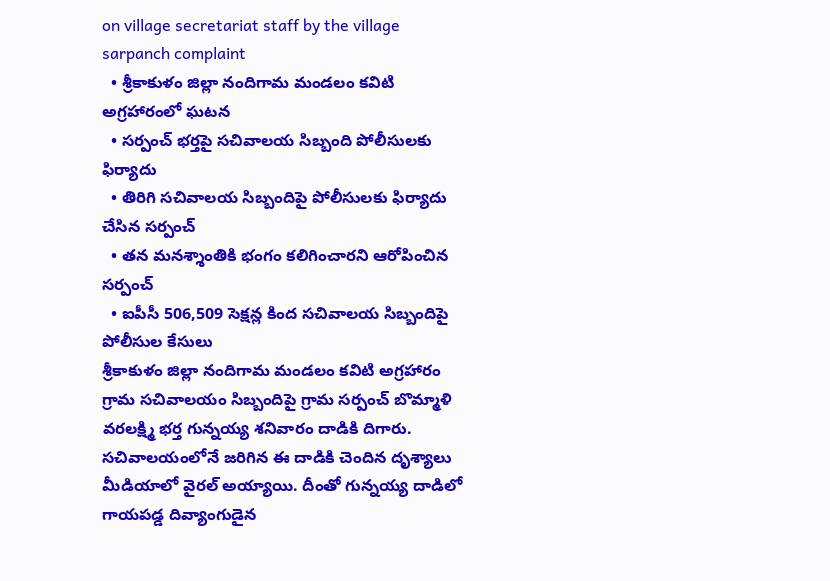on village secretariat staff by the village sarpanch complaint
  • శ్రీకాకుళం జిల్లా నందిగామ మండ‌లం క‌విటి అగ్ర‌హారంలో ఘ‌ట‌న‌
  • స‌ర్పంచ్ భ‌ర్త‌పై స‌చివాల‌య సిబ్బంది పోలీసుల‌కు ఫిర్యాదు
  • తిరిగి స‌చివాల‌య సిబ్బందిపై పోలీసుల‌కు ఫిర్యాదు చేసిన స‌ర్పంచ్‌
  • త‌న మ‌న‌శ్శాంతికి భంగం క‌లిగించార‌ని ఆరోపించిన స‌ర్పంచ్‌
  • ఐపీసీ 506,509 సెక్షన్ల కింద స‌చివాల‌య సిబ్బందిపై పోలీసుల కేసులు
శ్రీకాకుళం జిల్లా నందిగామ మండ‌లం క‌విటి అగ్ర‌హారం గ్రామ స‌చివాలయం సిబ్బందిపై గ్రామ స‌ర్పంచ్ బొమ్మాళి వ‌ర‌ల‌క్ష్మి భ‌ర్త గున్న‌య్య శ‌నివారం దాడికి దిగారు. స‌చివాల‌యంలోనే జ‌రిగిన ఈ దాడికి చెందిన దృశ్యాలు మీడియాలో వైర‌ల్ అయ్యాయి. దీంతో గున్న‌య్య దాడిలో గాయప‌డ్డ దివ్యాంగుడైన‌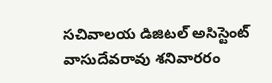స‌చివాల‌య డిజిట‌ల్ అసిస్టెంట్ వాసుదేవ‌రావు శ‌నివారరం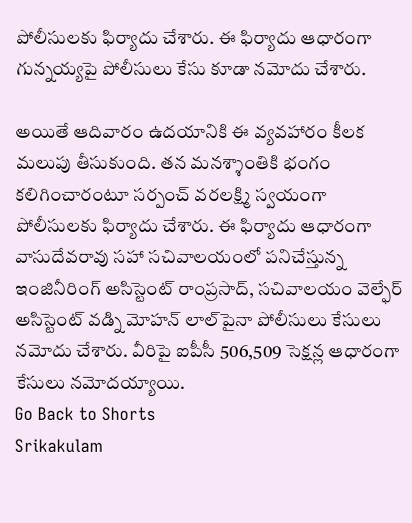పోలీసుల‌కు ఫిర్యాదు చేశారు. ఈ ఫిర్యాదు ఆధారంగా గున్న‌య్య‌పై పోలీసులు కేసు కూడా న‌మోదు చేశారు.

అయితే ఆదివారం ఉద‌యానికి ఈ వ్య‌వ‌హారం కీల‌క మ‌లుపు తీసుకుంది. త‌న మ‌న‌శ్శాంతికి భంగం క‌లిగించారంటూ స‌ర్పంచ్ వ‌ర‌ల‌క్ష్మి స్వ‌యంగా పోలీసుల‌కు ఫిర్యాదు చేశారు. ఈ ఫిర్యాదు ఆధారంగా వాసుదేవ‌రావు స‌హా స‌చివాల‌యంలో ప‌నిచేస్తున్న‌ ఇంజినీరింగ్ అసిస్టెంట్ రాంప్ర‌సాద్‌, స‌చివాల‌యం వెల్ఫేర్ అసిస్టెంట్ వ‌డ్ని మోహ‌న్ లాల్‌పైనా పోలీసులు కేసులు న‌మోదు చేశారు. వీరిపై ఐపీసీ 506,509 సెక్ష‌న్ల‌ ఆధారంగా కేసులు న‌మోద‌య్యాయి.
Go Back to Shorts
Srikakulam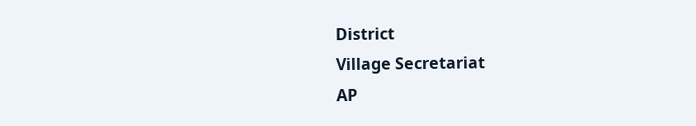District
Village Secretariat
AP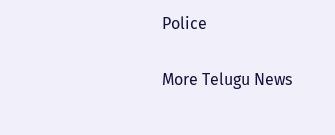Police

More Telugu News